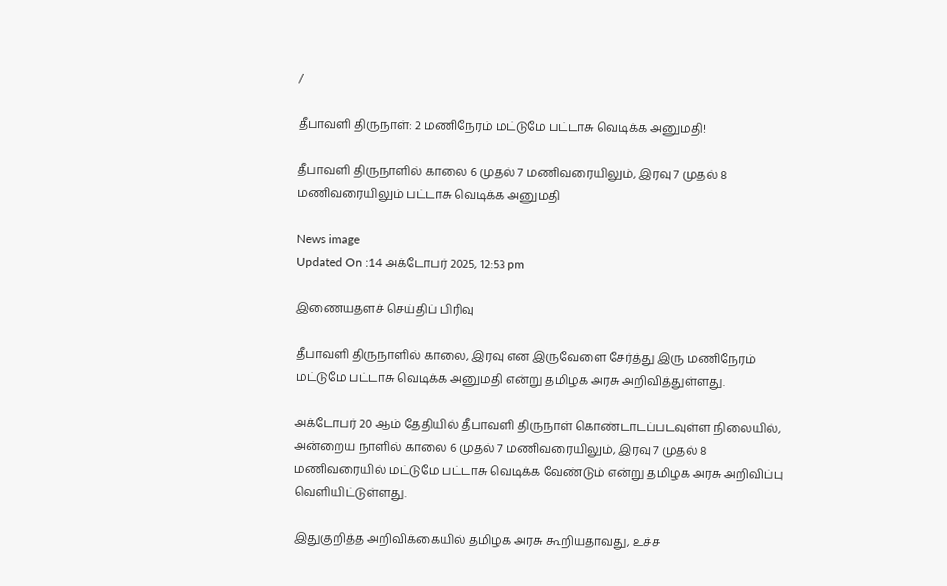/

தீபாவளி திருநாள்: 2 மணிநேரம் மட்டுமே பட்டாசு வெடிக்க அனுமதி!

தீபாவளி திருநாளில் காலை 6 முதல் 7 மணிவரையிலும், இரவு 7 முதல் 8 மணிவரையிலும் பட்டாசு வெடிக்க அனுமதி

News image
Updated On :14 அக்டோபர் 2025, 12:53 pm

இணையதளச் செய்திப் பிரிவு

தீபாவளி திருநாளில் காலை, இரவு என இருவேளை சேர்த்து இரு மணிநேரம் மட்டுமே பட்டாசு வெடிக்க அனுமதி என்று தமிழக அரசு அறிவித்துள்ளது.

அக்டோபர் 20 ஆம் தேதியில் தீபாவளி திருநாள் கொண்டாடப்படவுள்ள நிலையில், அன்றைய நாளில் காலை 6 முதல் 7 மணிவரையிலும், இரவு 7 முதல் 8 மணிவரையில் மட்டுமே பட்டாசு வெடிக்க வேண்டும் என்று தமிழக அரசு அறிவிப்பு வெளியிட்டுள்ளது.

இதுகுறித்த அறிவிக்கையில் தமிழக அரசு கூறியதாவது, உச்ச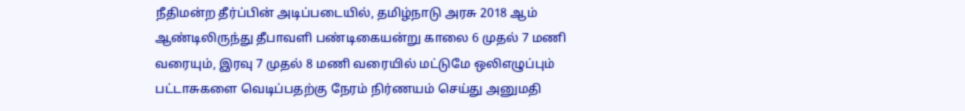நீதிமன்ற தீர்ப்பின் அடிப்படையில், தமிழ்நாடு அரசு 2018 ஆம் ஆண்டிலிருந்து தீபாவளி பண்டிகையன்று காலை 6 முதல் 7 மணி வரையும், இரவு 7 முதல் 8 மணி வரையில் மட்டுமே ஒலிஎழுப்பும் பட்டாசுகளை வெடிப்பதற்கு நேரம் நிர்ணயம் செய்து அனுமதி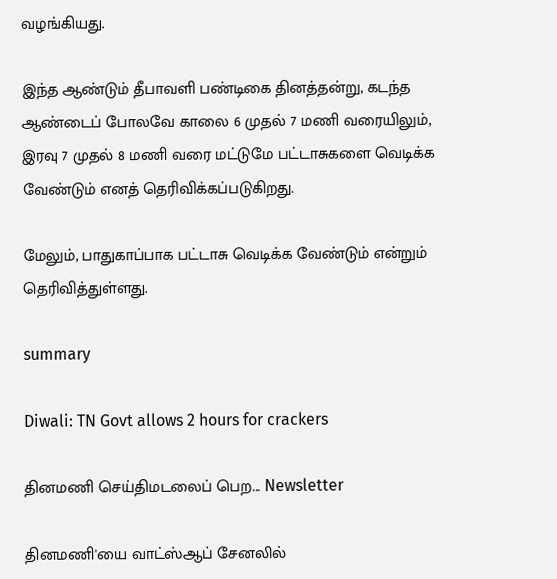வழங்கியது.

இந்த ஆண்டும் தீபாவளி பண்டிகை தினத்தன்று, கடந்த ஆண்டைப் போலவே காலை 6 முதல் 7 மணி வரையிலும், இரவு 7 முதல் 8 மணி வரை மட்டுமே பட்டாசுகளை வெடிக்க வேண்டும் எனத் தெரிவிக்கப்படுகிறது.

மேலும், பாதுகாப்பாக பட்டாசு வெடிக்க வேண்டும் என்றும் தெரிவித்துள்ளது.

summary

Diwali: TN Govt allows 2 hours for crackers

தினமணி செய்திமடலைப் பெற... Newsletter

தினமணி'யை வாட்ஸ்ஆப் சேனலில்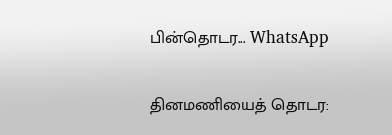பின்தொடர... WhatsApp

தினமணியைத் தொடர: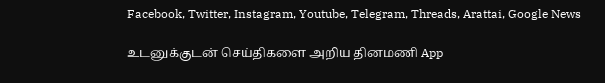Facebook, Twitter, Instagram, Youtube, Telegram, Threads, Arattai, Google News

உடனுக்குடன் செய்திகளை அறிய தினமணி App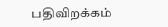பதிவிறக்கம்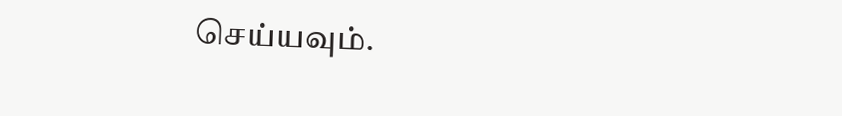செய்யவும்.